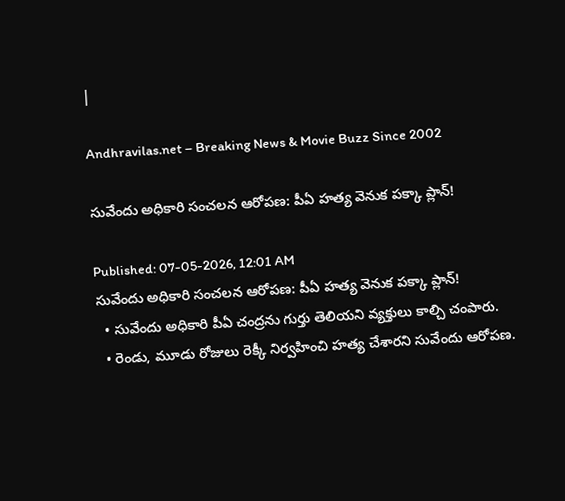|

Andhravilas.net – Breaking News & Movie Buzz Since 2002

సువేందు అధికారి సంచలన ఆరోపణ: పీఏ హత్య వెనుక పక్కా ప్లాన్!

Published: 07-05-2026, 12:01 AM
సువేందు అధికారి సంచలన ఆరోపణ: పీఏ హత్య వెనుక పక్కా ప్లాన్!
  • సువేందు అధికారి పీఏ చంద్రను గుర్తు తెలియని వ్యక్తులు కాల్చి చంపారు.
  • రెండు, మూడు రోజులు రెక్కీ నిర్వహించి హత్య చేశారని సువేందు ఆరోపణ.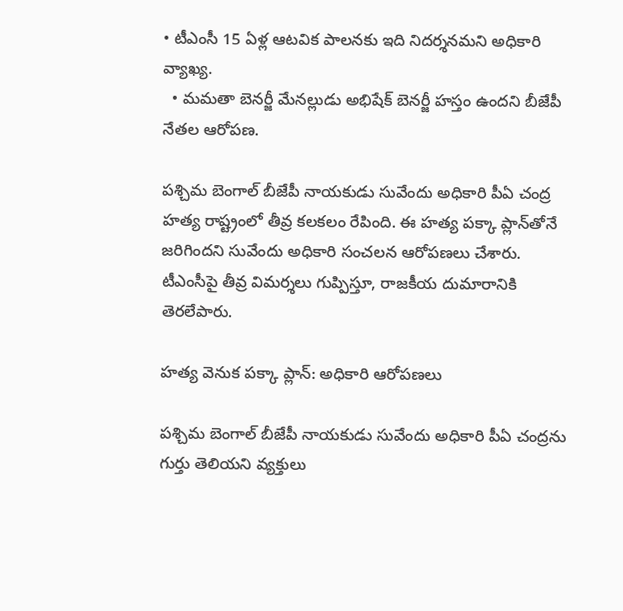• టీఎంసీ 15 ఏళ్ల ఆటవిక పాలనకు ఇది నిదర్శనమని అధికారి వ్యాఖ్య.
  • మమతా బెనర్జీ మేనల్లుడు అభిషేక్ బెనర్జీ హస్తం ఉందని బీజేపీ నేతల ఆరోపణ.

పశ్చిమ బెంగాల్ బీజేపీ నాయకుడు సువేందు అధికారి పీఏ చంద్ర హత్య రాష్ట్రంలో తీవ్ర కలకలం రేపింది. ఈ హత్య పక్కా ప్లాన్‌తోనే జరిగిందని సువేందు అధికారి సంచలన ఆరోపణలు చేశారు. టీఎంసీపై తీవ్ర విమర్శలు గుప్పిస్తూ, రాజకీయ దుమారానికి తెరలేపారు.

హత్య వెనుక పక్కా ప్లాన్: అధికారి ఆరోపణలు

పశ్చిమ బెంగాల్ ‌బీజేపీ నాయకుడు సువేందు అధికారి పీఏ చంద్రను గుర్తు తెలియని వ్యక్తులు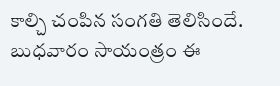కాల్చి చంపిన సంగ‌తి తెలిసిందే. బుధ‌వారం సాయంత్రం ఈ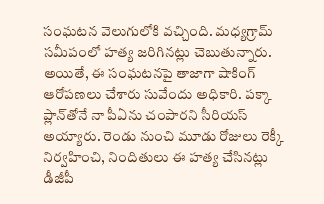సంఘ‌ట‌న వెలుగులోకి వ‌చ్చింది. మధ్యగ్రామ్ సమీపంలో హత్య జరిగినట్లు చెబుతున్నారు. అయితే, ఈ సంఘ‌ట‌న‌పై తాజాగా షాకింగ్ ఆరోప‌ణ‌లు చేశారు సువేందు అధికారి. పక్కా ప్లాన్‌తోనే నా పీఏను చంపారని సీరియ‌స్ అయ్యారు. రెండు నుంచి మూడు రోజులు రెక్కీ నిర్వహించి, నిందితులు ఈ హత్య చేసినట్లు డీజీపీ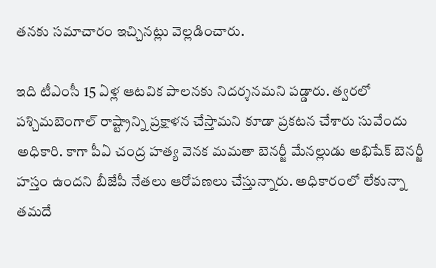తనకు సమాచారం ఇచ్చినట్లు వెల్లడించారు.

ఇది టీఎంసీ 15 ఏళ్ల ఆటవిక పాలనకు నిదర్శనమని పడ్డారు. త్వరలో పశ్చిమబెంగాల్ రాష్ట్రాన్ని ప్రక్షాళన చేస్తామని కూడా ప్రకటన చేశారు సువేందు అధికారి. కాగా పీఏ చంద్ర హత్య వెనక మమతా బెనర్జీ మేనల్లుడు అభిషేక్ బెనర్జీ హస్తం ఉందని బీజేపీ నేతలు ఆరోపణలు చేస్తున్నారు. అధికారంలో లేకున్నా తమ‌దే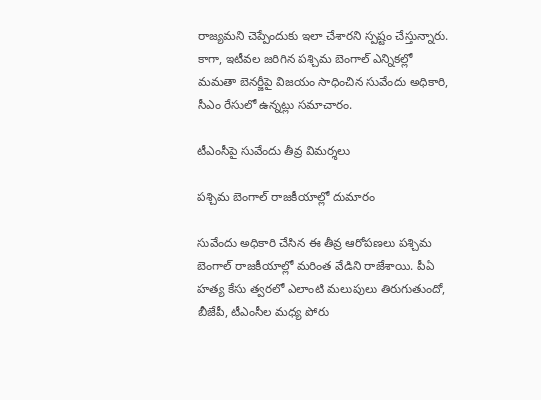రాజ్యమని చెప్పేందుకు ఇలా చేశారని స్పష్టం చేస్తున్నారు. కాగా, ఇటీవల జరిగిన పశ్చిమ బెంగాల్ ఎన్నికల్లో మమతా బెనర్జీపై విజయం సాధించిన సువేందు అధికారి, సీఎం రేసులో ఉన్న‌ట్లు స‌మాచారం.

టీఎంసీపై సువేందు తీవ్ర విమర్శలు

పశ్చిమ బెంగాల్ రాజకీయాల్లో దుమారం

సువేందు అధికారి చేసిన ఈ తీవ్ర ఆరోపణలు పశ్చిమ బెంగాల్ రాజకీయాల్లో మరింత వేడిని రాజేశాయి. పీఏ హత్య కేసు త్వరలో ఎలాంటి మలుపులు తిరుగుతుందో, బీజేపీ, టీఎంసీల మధ్య పోరు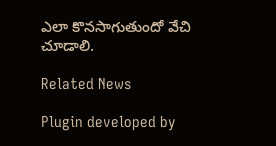ఎలా కొనసాగుతుందో వేచి చూడాలి.

Related News

Plugin developed by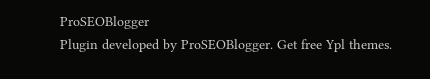ProSEOBlogger
Plugin developed by ProSEOBlogger. Get free Ypl themes.